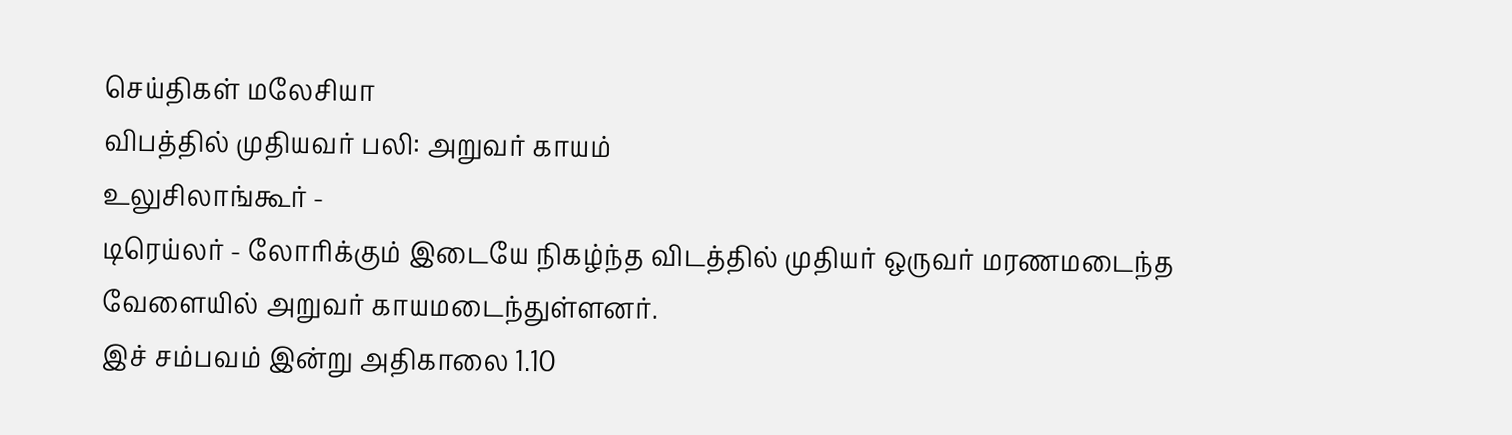செய்திகள் மலேசியா
விபத்தில் முதியவர் பலி: அறுவர் காயம்
உலுசிலாங்கூர் -
டிரெய்லர் - லோரிக்கும் இடையே நிகழ்ந்த விடத்தில் முதியர் ஒருவர் மரணமடைந்த வேளையில் அறுவர் காயமடைந்துள்ளனர்.
இச் சம்பவம் இன்று அதிகாலை 1.10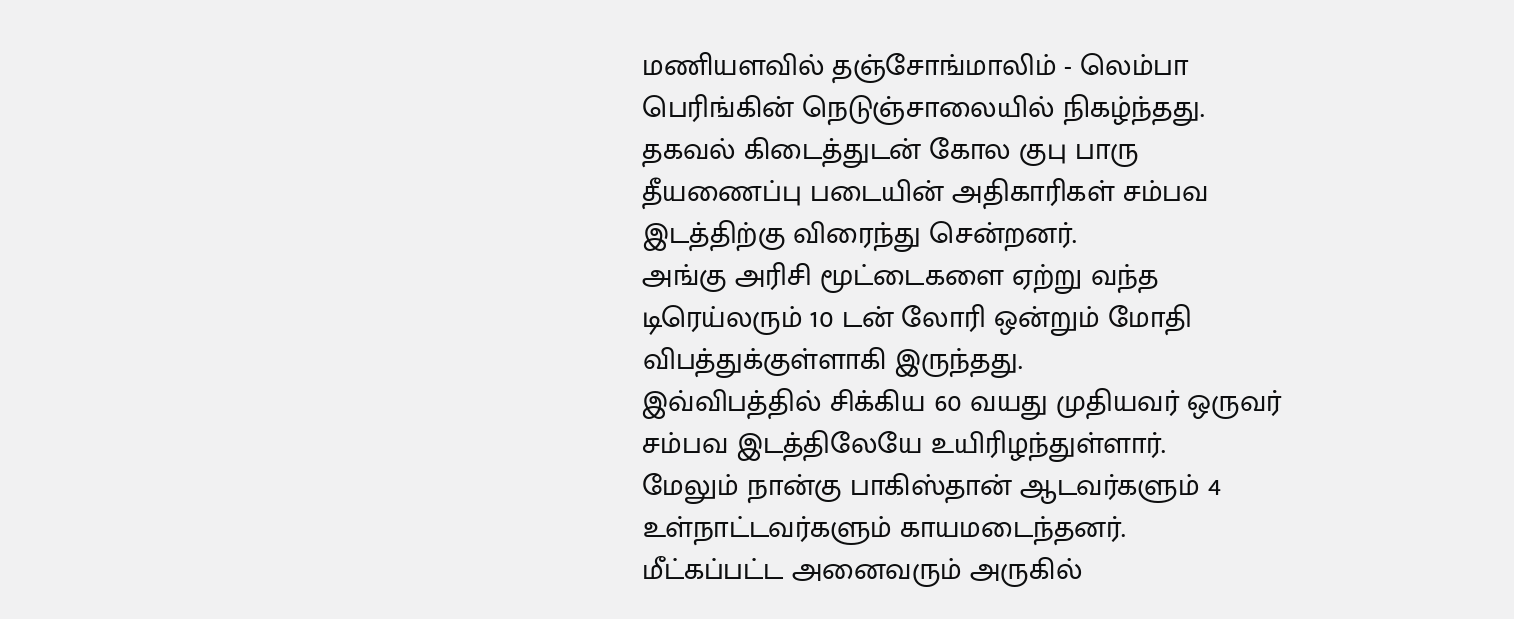மணியளவில் தஞ்சோங்மாலிம் - லெம்பா பெரிங்கின் நெடுஞ்சாலையில் நிகழ்ந்தது.
தகவல் கிடைத்துடன் கோல குபு பாரு தீயணைப்பு படையின் அதிகாரிகள் சம்பவ இடத்திற்கு விரைந்து சென்றனர்.
அங்கு அரிசி மூட்டைகளை ஏற்று வந்த டிரெய்லரும் 10 டன் லோரி ஒன்றும் மோதி விபத்துக்குள்ளாகி இருந்தது.
இவ்விபத்தில் சிக்கிய 60 வயது முதியவர் ஒருவர் சம்பவ இடத்திலேயே உயிரிழந்துள்ளார்.
மேலும் நான்கு பாகிஸ்தான் ஆடவர்களும் 4 உள்நாட்டவர்களும் காயமடைந்தனர்.
மீட்கப்பட்ட அனைவரும் அருகில்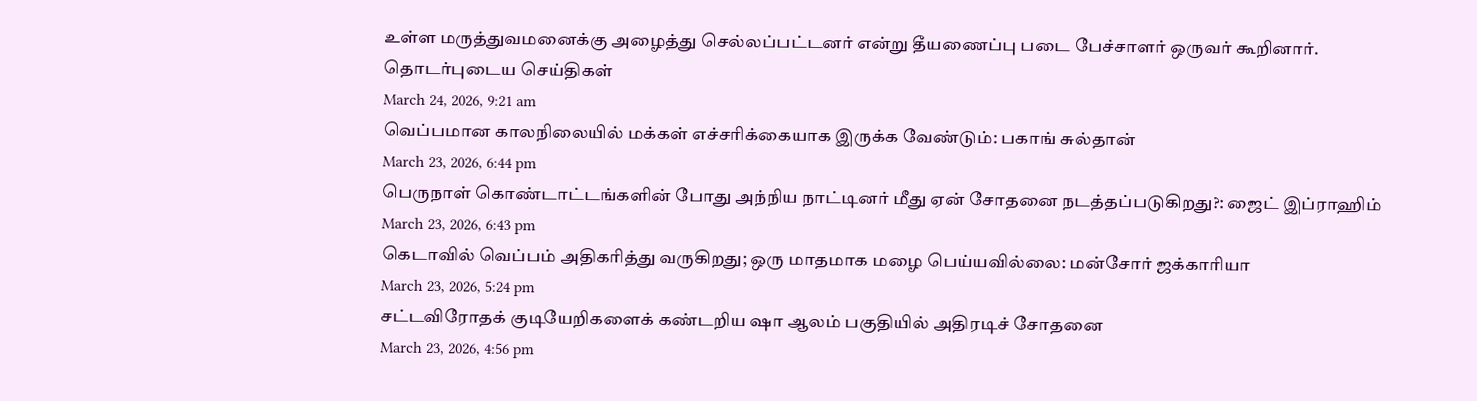உள்ள மருத்துவமனைக்கு அழைத்து செல்லப்பட்டனர் என்று தீயணைப்பு படை பேச்சாளர் ஒருவர் கூறினார்.
தொடர்புடைய செய்திகள்
March 24, 2026, 9:21 am
வெப்பமான காலநிலையில் மக்கள் எச்சரிக்கையாக இருக்க வேண்டும்: பகாங் சுல்தான்
March 23, 2026, 6:44 pm
பெருநாள் கொண்டாட்டங்களின் போது அந்நிய நாட்டினர் மீது ஏன் சோதனை நடத்தப்படுகிறது?: ஜைட் இப்ராஹிம்
March 23, 2026, 6:43 pm
கெடாவில் வெப்பம் அதிகரித்து வருகிறது; ஒரு மாதமாக மழை பெய்யவில்லை: மன்சோர் ஜக்காரியா
March 23, 2026, 5:24 pm
சட்டவிரோதக் குடியேறிகளைக் கண்டறிய ஷா ஆலம் பகுதியில் அதிரடிச் சோதனை
March 23, 2026, 4:56 pm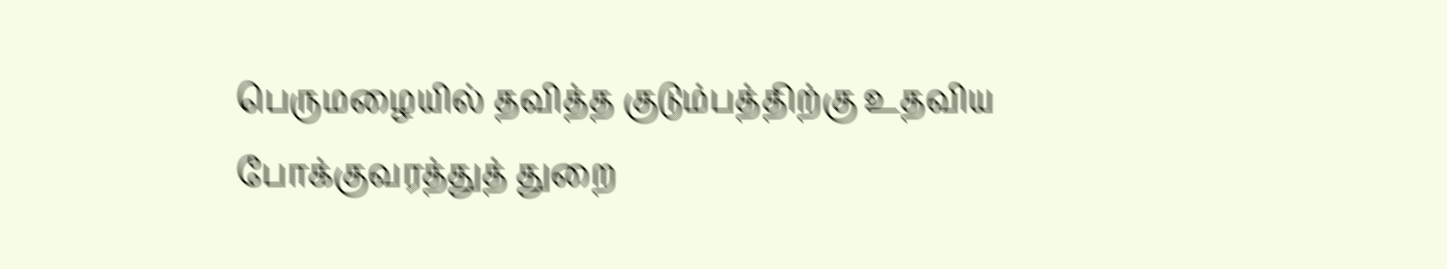பெருமழையில் தவித்த குடும்பத்திற்கு உதவிய போக்குவரத்துத் துறை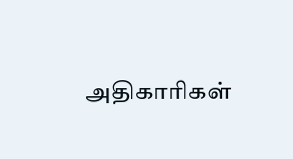அதிகாரிகள்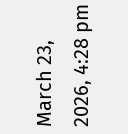March 23, 2026, 4:28 pm